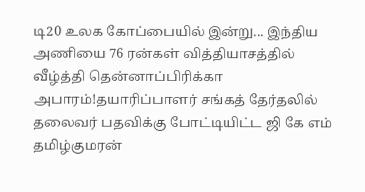டி20 உலக கோப்பையில் இன்று... இந்திய அணியை 76 ரன்கள் வித்தியாசத்தில் வீழ்த்தி தென்னாப்பிரிக்கா அபாரம்!தயாரிப்பாளர் சங்கத் தேர்தலில் தலைவர் பதவிக்கு போட்டியிட்ட ஜி கே எம் தமிழ்குமரன்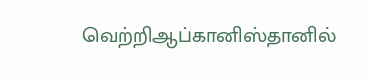வெற்றிஆப்கானிஸ்தானில்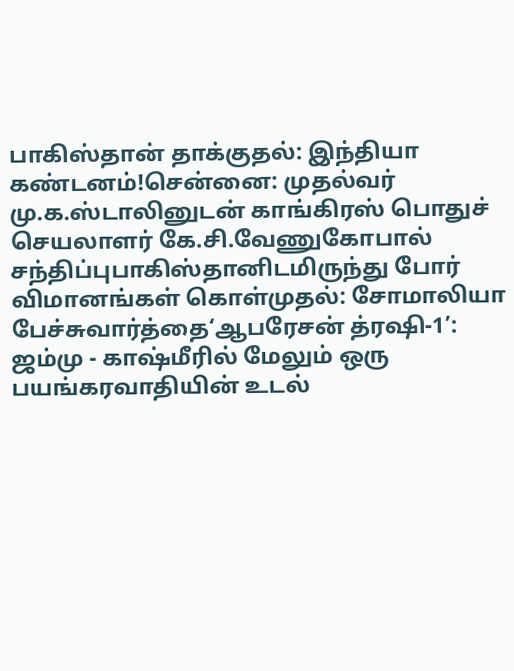பாகிஸ்தான் தாக்குதல்: இந்தியா கண்டனம்!சென்னை: முதல்வர் மு.க.ஸ்டாலினுடன் காங்கிரஸ் பொதுச் செயலாளர் கே.சி.வேணுகோபால் சந்திப்புபாகிஸ்தானிடமிருந்து போர் விமானங்கள் கொள்முதல்: சோமாலியா பேச்சுவார்த்தை‘ஆபரேசன் த்ரஷி-1’: ஜம்மு - காஷ்மீரில் மேலும் ஒரு பயங்கரவாதியின் உடல்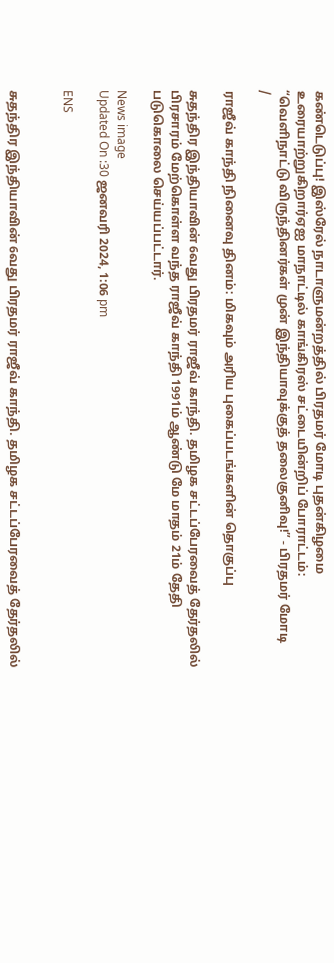கண்டெடுப்பு! இஸ்ரேல் நாடாளுமன்றத்தில் பிரதமர் மோடி புதன்கிழமை உரையாற்றுகிறார்ஏஐ மாநாட்டில் காங்கிரஸ் சட்டையின்றிப் போராட்டம்: “வெளிநாட்டு விருந்தினர்கள் முன் இந்தியாவுக்குத் தலைகுனிவு!” - பிரதமர் மோடி
/

ராஜீவ் காந்தி நினைவு தினம்: மிகவும் அரிய புகைப்படங்களின் தொகுப்பு

சுதந்திர இந்தியாவின் 6வது பிரதமர் ராஜீவ் காந்தி. தமிழக சட்டப்பேரவைத் தேர்தலில் பிரசாரம் மேற்கொள்ள வந்த ராஜீவ் காந்தி 1991ம் ஆண்டு மே மாதம் 21ம் தேதி படுகொலை செய்யப்பட்டார்.

News image
Updated On :30 ஜனவரி 2024, 1:06 pm

ENS


சுதந்திர இந்தியாவின் 6வது பிரதமர் ராஜீவ் காந்தி. தமிழக சட்டப்பேரவைத் தேர்தலில்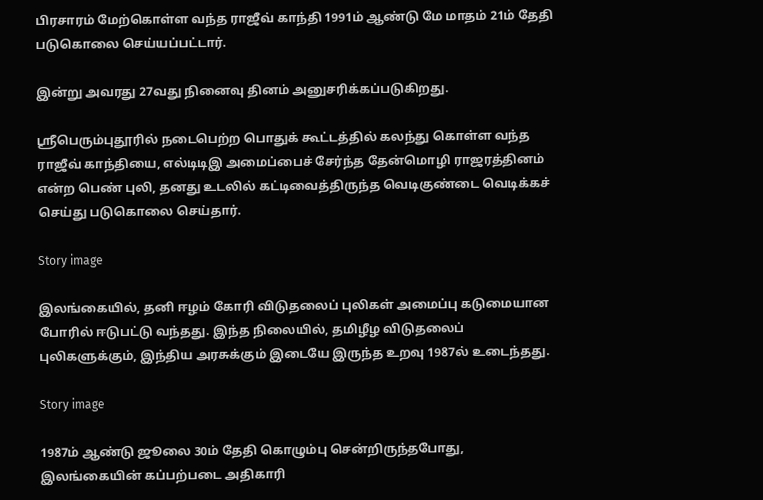பிரசாரம் மேற்கொள்ள வந்த ராஜீவ் காந்தி 1991ம் ஆண்டு மே மாதம் 21ம் தேதி படுகொலை செய்யப்பட்டார்.

இன்று அவரது 27வது நினைவு தினம் அனுசரிக்கப்படுகிறது.

ஸ்ரீபெரும்புதூரில் நடைபெற்ற பொதுக் கூட்டத்தில் கலந்து கொள்ள வந்த ராஜீவ் காந்தியை, எல்டிடிஇ அமைப்பைச் சேர்ந்த தேன்மொழி ராஜரத்தினம் என்ற பெண் புலி, தனது உடலில் கட்டிவைத்திருந்த வெடிகுண்டை வெடிக்கச் செய்து படுகொலை செய்தார்.

Story image

இலங்கையில், தனி ஈழம் கோரி விடுதலைப் புலிகள் அமைப்பு கடுமையான போரில் ஈடுபட்டு வந்தது. இந்த நிலையில், தமிழீழ விடுதலைப் புலிகளுக்கும், இந்திய அரசுக்கும் இடையே இருந்த உறவு 1987ல் உடைந்தது.

Story image

1987ம் ஆண்டு ஜூலை 30ம் தேதி கொழும்பு சென்றிருந்தபோது, இலங்கையின் கப்பற்படை அதிகாரி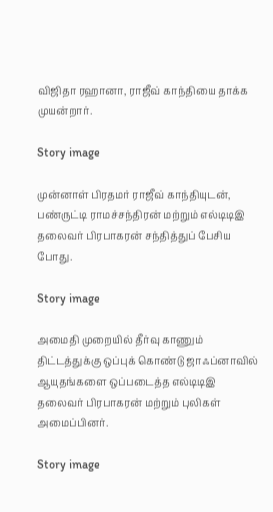விஜிதா ரஹானா, ராஜீவ் காந்தியை தாக்க முயன்றார்.

Story image

முன்னாள் பிரதமர் ராஜீவ் காந்தியுடன், பண்ருட்டி ராமச்சந்திரன் மற்றும் எல்டிடிஇ தலைவர் பிரபாகரன் சந்தித்துப் பேசிய போது.

Story image

அமைதி முறையில் தீர்வு காணும் திட்டத்துக்கு ஒப்புக் கொண்டு ஜாஃப்னாவில் ஆயுதங்களை ஒப்படைத்த எல்டிடிஇ தலைவர் பிரபாகரன் மற்றும் புலிகள் அமைப்பினர்.

Story image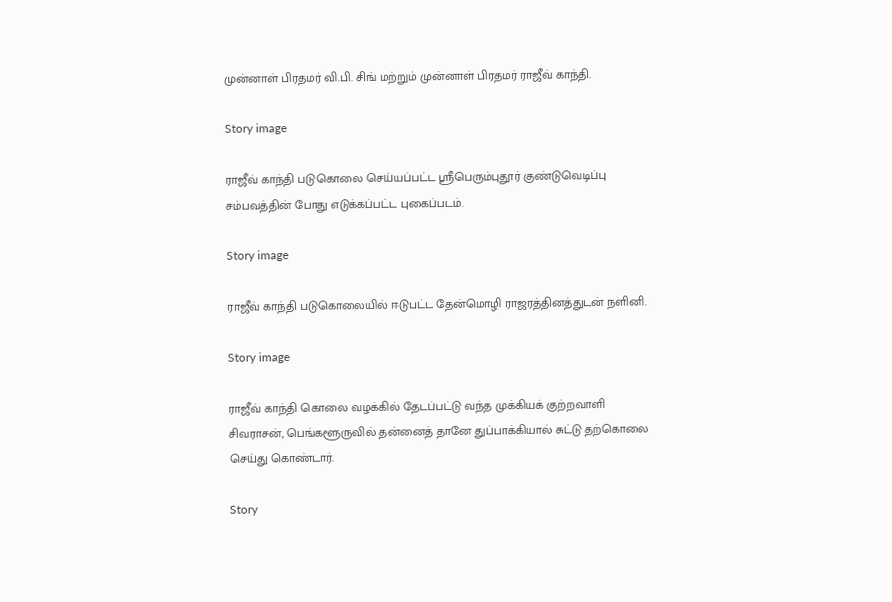முன்னாள் பிரதமர் வி.பி. சிங் மற்றும் முன்னாள் பிரதமர் ராஜீவ் காந்தி.

Story image

ராஜீவ் காந்தி படுகொலை செய்யப்பட்ட ஸ்ரீபெரும்புதூர் குண்டுவெடிப்பு சம்பவத்தின் போது எடுக்கப்பட்ட புகைப்படம்.

Story image

ராஜீவ் காந்தி படுகொலையில் ஈடுபட்ட தேன்மொழி ராஜரத்தினத்துடன் நளினி.

Story image

ராஜீவ் காந்தி கொலை வழக்கில் தேடப்பட்டு வந்த முக்கியக் குற்றவாளி சிவராசன், பெங்களூருவில் தன்னைத் தானே துப்பாக்கியால் சுட்டு தற்கொலை செய்து கொண்டார்.

Story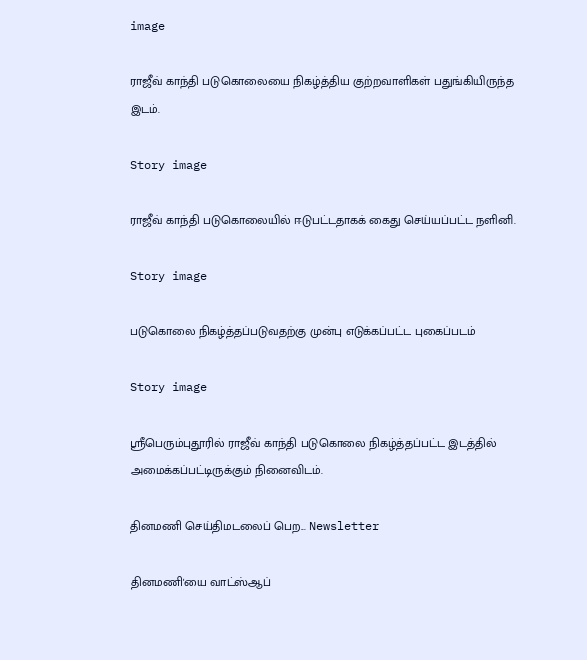image

ராஜீவ் காந்தி படுகொலையை நிகழ்த்திய குற்றவாளிகள் பதுங்கியிருந்த இடம்.

Story image

ராஜீவ் காந்தி படுகொலையில் ஈடுபட்டதாகக் கைது செய்யப்பட்ட நளினி.

Story image

படுகொலை நிகழ்த்தப்படுவதற்கு முன்பு எடுக்கப்பட்ட புகைப்படம்

Story image

ஸ்ரீபெரும்புதூரில் ராஜீவ் காந்தி படுகொலை நிகழ்த்தப்பட்ட இடத்தில் அமைக்கப்பட்டிருக்கும் நினைவிடம்.

தினமணி செய்திமடலைப் பெற... Newsletter

தினமணி'யை வாட்ஸ்ஆப்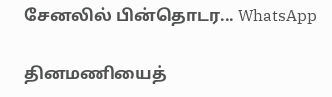சேனலில் பின்தொடர... WhatsApp

தினமணியைத்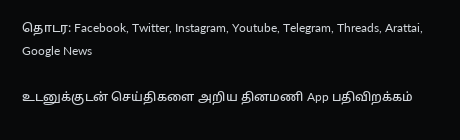தொடர: Facebook, Twitter, Instagram, Youtube, Telegram, Threads, Arattai, Google News

உடனுக்குடன் செய்திகளை அறிய தினமணி App பதிவிறக்கம்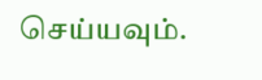செய்யவும்.